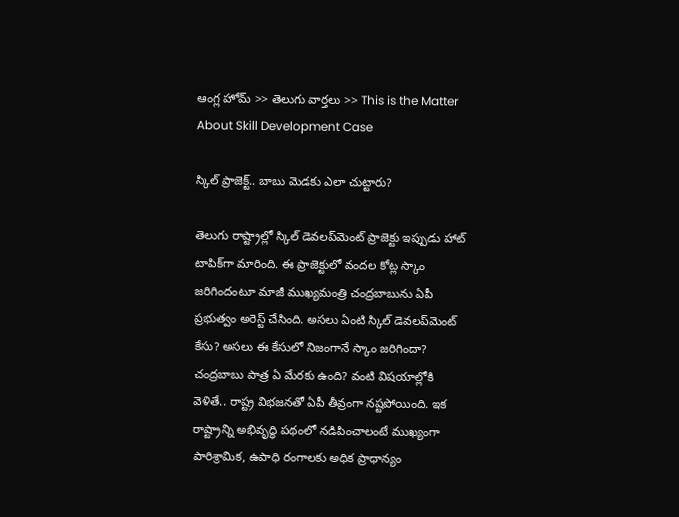ఆంగ్ల హోమ్ >> తెలుగు వార్తలు >> This is the Matter About Skill Development Case

స్కిల్ ప్రాజెక్ట్.. బాబు మెడకు ఎలా చుట్టారు?

తెలుగు రాష్ట్రాల్లో స్కిల్ డెవలప్‌మెంట్ ప్రాజెక్టు ఇప్పుడు హాట్ టాపిక్‌గా మారింది. ఈ ప్రాజెక్టులో వందల కోట్ల స్కాం జరిగిందంటూ మాజీ ముఖ్యమంత్రి చంద్రబాబును ఏపీ ప్రభుత్వం అరెస్ట్ చేసింది. అసలు ఏంటి స్కిల్ డెవలప్‌మెంట్ కేసు? అసలు ఈ కేసులో నిజంగానే స్కాం జరిగిందా? చంద్రబాబు పాత్ర ఏ మేరకు ఉంది? వంటి విషయాల్లోకి వెళితే.. రాష్ట్ర విభజనతో ఏపీ తీవ్రంగా నష్టపోయింది. ఇక రాష్ట్రాన్ని అభివృద్ధి పథంలో నడిపించాలంటే ముఖ్యంగా పారిశ్రామిక, ఉపాధి రంగాలకు అధిక ప్రాధాన్యం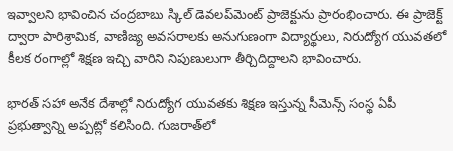ఇవ్వాలని భావించిన చంద్రబాబు స్కిల్ డెవలప్‌మెంట్ ప్రాజెక్టును ప్రారంభించారు. ఈ ప్రాజెక్ట్ ద్వారా పారిశ్రామిక, వాణిజ్య అవసరాలకు అనుగుణంగా విద్యార్థులు, నిరుద్యోగ యువతలో కీలక రంగాల్లో శిక్షణ ఇచ్చి వారిని నిపుణులుగా తీర్చిదిద్దాలని భావించారు.

భారత్ సహా అనేక దేశాల్లో నిరుద్యోగ యువతకు శిక్షణ ఇస్తున్న సీమెన్స్ సంస్థ ఏపీ ప్రభుత్వాన్ని అప్పట్లో కలిసింది. గుజరాత్‌లో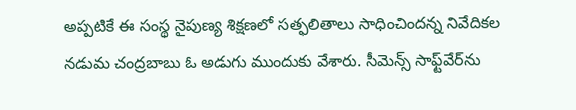అప్పటికే ఈ సంస్థ నైపుణ్య శిక్షణలో సత్ఫలితాలు సాధించిందన్న నివేదికల నడుమ చంద్రబాబు ఓ అడుగు ముందుకు వేశారు. సీమెన్స్ సాఫ్ట్‌వేర్‌ను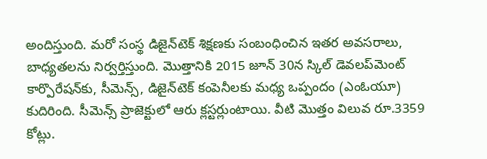అందిస్తుంది. మరో సంస్థ డిజైన్‌టెక్ శిక్షణకు సంబంధించిన ఇతర అవసరాలు, బాధ్యతలను నిర్వర్తిస్తుంది. మొత్తానికి 2015 జూన్‌ 30న స్కిల్‌ డెవలప్‌మెంట్‌ కార్పొరేషన్‌కు, సీమెన్స్‌, డిజైన్‌టెక్‌ కంపెనీలకు మధ్య ఒప్పందం (ఎంఓయూ) కుదిరింది. సీమెన్స్ ప్రాజెక్టులో ఆరు క్లస్టర్లుంటాయి. వీటి మొత్తం విలువ రూ.3359 కోట్లు.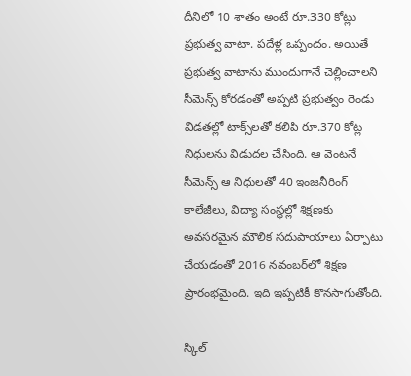దీనిలో 10 శాతం అంటే రూ.330 కోట్లు ప్రభుత్వ వాటా. పదేళ్ల ఒప్పందం. అయితే ప్రభుత్వ వాటాను ముందుగానే చెల్లించాలని సీమెన్స్ కోరడంతో అప్పటి ప్రభుత్వం రెండు విడతల్లో టాక్స్‌లతో కలిపి రూ.370 కోట్ల నిధులను విడుదల చేసింది. ఆ వెంటనే సీమెన్స్ ఆ నిధులతో 40 ఇంజనీరింగ్‌ కాలేజీలు, విద్యా సంస్థల్లో శిక్షణకు అవసరమైన మౌలిక సదుపాయాలు ఏర్పాటు చేయడంతో 2016 నవంబర్‌లో శిక్షణ ప్రారంభమైంది. ఇది ఇప్పటికీ కొనసాగుతోంది.

స్కిల్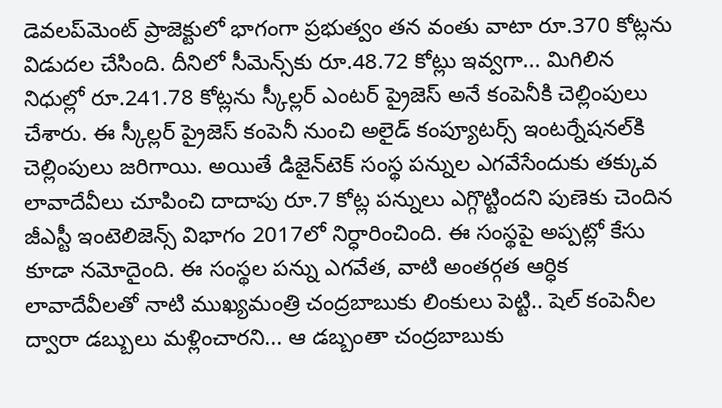డెవలప్‌మెంట్ ప్రాజెక్టులో భాగంగా ప్రభుత్వం తన వంతు వాటా రూ.370 కోట్లను విడుదల చేసింది. దీనిలో సీమెన్స్‌కు రూ.48.72 కోట్లు ఇవ్వగా... మిగిలిన నిధుల్లో రూ.241.78 కోట్లను స్కీల్లర్‌ ఎంటర్‌ ప్రైజెస్‌ అనే కంపెనీకి చెల్లింపులు చేశారు. ఈ స్కీల్లర్ ప్రైజెస్ కంపెనీ నుంచి అలైడ్‌ కంప్యూటర్స్‌ ఇంటర్నేషనల్‌కి చెల్లింపులు జరిగాయి. అయితే డిజైన్‌టెక్‌ సంస్థ పన్నుల ఎగవేసేందుకు తక్కువ లావాదేవీలు చూపించి దాదాపు రూ.7 కోట్ల పన్నులు ఎగ్గొట్టిందని పుణెకు చెందిన జీఎస్టీ ఇంటెలిజెన్స్‌ విభాగం 2017లో నిర్ధారించింది. ఈ సంస్థపై అప్పట్లో కేసు కూడా నమోదైంది. ఈ సంస్థల పన్ను ఎగవేత, వాటి అంతర్గత ఆర్ధిక లావాదేవీలతో నాటి ముఖ్యమంత్రి చంద్రబాబుకు లింకులు పెట్టి.. షెల్‌ కంపెనీల ద్వారా డబ్బులు మళ్లించారని... ఆ డబ్బంతా చంద్రబాబుకు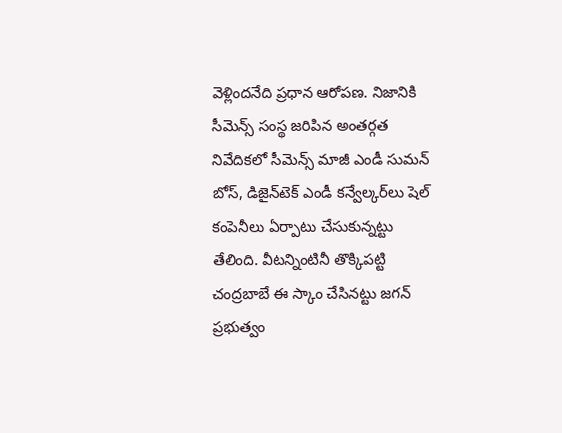వెళ్లిందనేది ప్రధాన ఆరోపణ. నిజానికి సీమెన్స్ సంస్థ జరిపిన అంతర్గత నివేదికలో సీమెన్స్‌ మాజీ ఎండీ సుమన్‌ బోస్‌, డిజైన్‌టెక్‌ ఎండీ కన్వేల్కర్‌లు షెల్‌ కంపెనీలు ఏర్పాటు చేసుకున్నట్టు తేలింది. వీటన్నింటినీ తొక్కిపట్టి చంద్రబాబే ఈ స్కాం చేసినట్టు జగన్ ప్రభుత్వం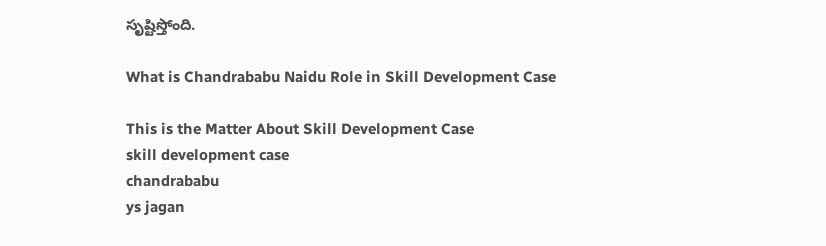సృష్టిస్తోంది.

What is Chandrababu Naidu Role in Skill Development Case

This is the Matter About Skill Development Case
skill development case
chandrababu
ys jagan